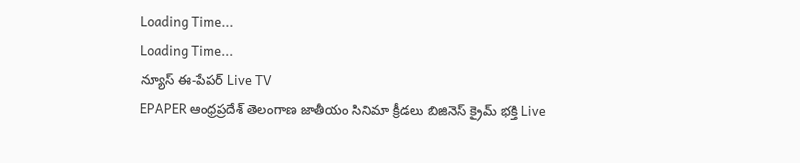Loading Time...
Loading Time...
న్యూస్ ఈ-పేపర్ Live TV
EPAPER ఆంధ్రప్రదేశ్ తెలంగాణ జాతీయం సినిమా క్రీడలు బిజినెస్ క్రైమ్ భక్తి Live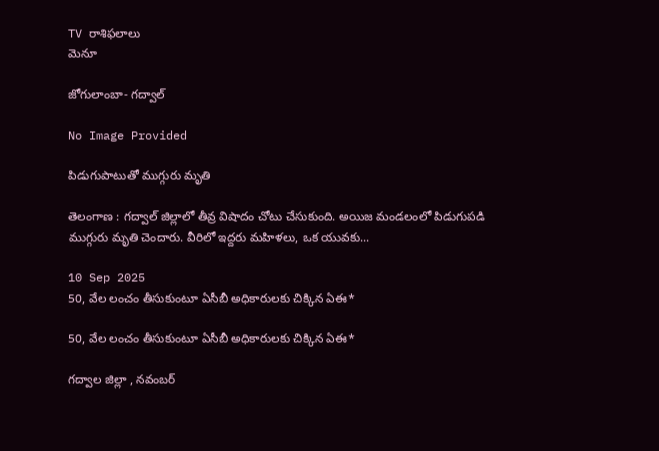TV రాశిఫలాలు
మెనూ

జోగులాంబా- గద్వాల్

No Image Provided

పిడుగుపాటుతో ముగ్గురు మృతి

తెలంగాణ : గ‌ద్వాల్ జిల్లాలో తీవ్ర విషాదం చోటు చేసుకుంది. అయిజ మండ‌లంలో పిడుగుప‌డి ముగ్గురు మృతి చెందారు. వీరిలో ఇద్ద‌రు మ‌హిళ‌లు, ఒక యువ‌కు...

10 Sep 2025
50, వేల లంచం తీసుకుంటూ ఏసీబీ అధికారులకు చిక్కిన ఏఈ*

50, వేల లంచం తీసుకుంటూ ఏసీబీ అధికారులకు చిక్కిన ఏఈ*

గద్వాల జిల్లా , నవంబర్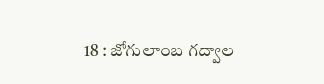18 : జోగులాంబ గద్వాల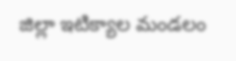జిల్లా ఇటిక్యాల మండలం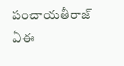పంచాయతీరాజ్ ఏఈ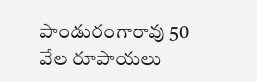పాండురంగారావు 50 వేల రూపాయలు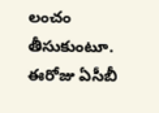లంచం తీసుకుంటూ. ఈరోజు ఏసీబీ